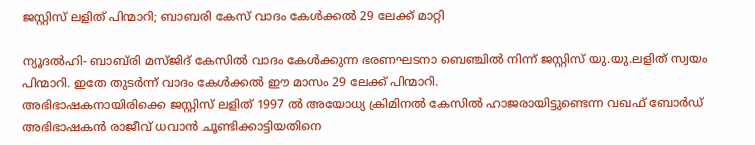ജസ്റ്റിസ് ലളിത് പിന്മാറി; ബാബരി കേസ് വാദം കേള്‍ക്കല്‍ 29 ലേക്ക് മാറ്റി

ന്യൂദല്‍ഹി- ബാബ്‌രി മസ്ജിദ് കേസില്‍ വാദം കേള്‍ക്കുന്ന ഭരണഘടനാ ബെഞ്ചില്‍ നിന്ന് ജസ്റ്റിസ് യു.യു.ലളിത് സ്വയം പിന്മാറി. ഇതേ തുടര്‍ന്ന് വാദം കേള്‍ക്കല്‍ ഈ മാസം 29 ലേക്ക് പിന്മാറി.
അഭിഭാഷകനായിരിക്കെ ജസ്റ്റിസ് ലളിത് 1997 ല്‍ അയോധ്യ ക്രിമിനല്‍ കേസില്‍ ഹാജരായിട്ടുണ്ടെന്ന വഖഫ് ബോര്‍ഡ് അഭിഭാഷകന്‍ രാജീവ് ധവാന്‍ ചൂണ്ടിക്കാട്ടിയതിനെ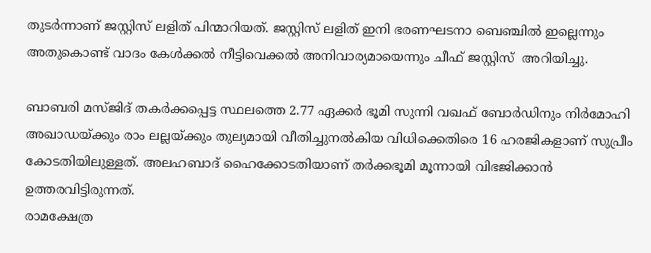തുടര്‍ന്നാണ് ജസ്റ്റിസ് ലളിത് പിന്മാറിയത്. ജസ്റ്റിസ് ലളിത് ഇനി ഭരണഘടനാ ബെഞ്ചില്‍ ഇല്ലെന്നും അതുകൊണ്ട് വാദം കേള്‍ക്കല്‍ നീട്ടിവെക്കല്‍ അനിവാര്യമായെന്നും ചീഫ് ജസ്റ്റിസ്  അറിയിച്ചു.

ബാബരി മസ്ജിദ് തകര്‍ക്കപ്പെട്ട സ്ഥലത്തെ 2.77 ഏക്കര്‍ ഭൂമി സുന്നി വഖഫ് ബോര്‍ഡിനും നിര്‍മോഹി അഖാഡയ്ക്കും രാം ലല്ലയ്ക്കും തുല്യമായി വീതിച്ചുനല്‍കിയ വിധിക്കെതിരെ 16 ഹരജികളാണ് സുപ്രീം കോടതിയിലുള്ളത്. അലഹബാദ് ഹൈക്കോടതിയാണ് തര്‍ക്കഭൂമി മൂന്നായി വിഭജിക്കാന്‍ ഉത്തരവിട്ടിരുന്നത്.
രാമക്ഷേത്ര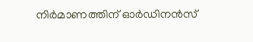നിര്‍മാണത്തിന് ഓര്‍ഡിനന്‍സ്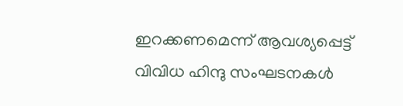ഇറക്കണമെന്ന് ആവശ്യപ്പെട്ട് വിവിധ ഹിന്ദു സംഘടനകള്‍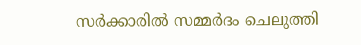സര്‍ക്കാരില്‍ സമ്മര്‍ദം ചെലുത്തി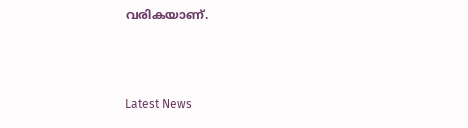വരികയാണ്.



Latest News